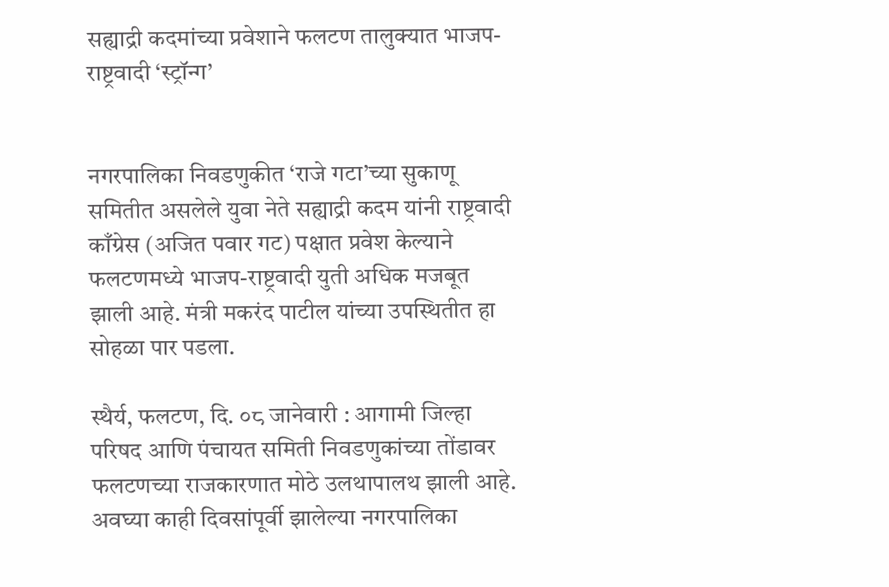सह्याद्री कदमांच्या प्रवेशाने फलटण तालुक्यात भाजप-राष्ट्रवादी ‘स्ट्रॉन्ग’


नगरपालिका निवडणुकीत ‘राजे गटा’च्या सुकाणू समितीत असलेले युवा नेते सह्याद्री कदम यांनी राष्ट्रवादी काँग्रेस (अजित पवार गट) पक्षात प्रवेश केल्याने फलटणमध्ये भाजप-राष्ट्रवादी युती अधिक मजबूत झाली आहे. मंत्री मकरंद पाटील यांच्या उपस्थितीत हा सोहळा पार पडला.

स्थैर्य, फलटण, दि. ०८ जानेवारी : आगामी जिल्हा परिषद आणि पंचायत समिती निवडणुकांच्या तोंडावर फलटणच्या राजकारणात मोठे उलथापालथ झाली आहे. अवघ्या काही दिवसांपूर्वी झालेल्या नगरपालिका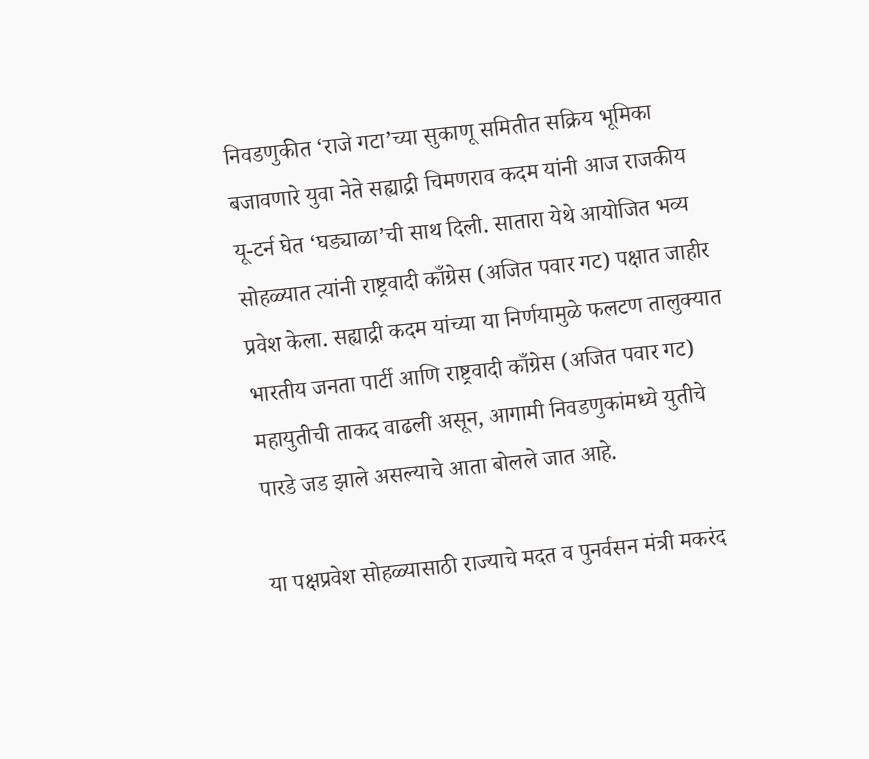निवडणुकीत ‘राजे गटा’च्या सुकाणू समितीत सक्रिय भूमिका बजावणारे युवा नेते सह्याद्री चिमणराव कदम यांनी आज राजकीय यू-टर्न घेत ‘घड्याळा’ची साथ दिली. सातारा येथे आयोजित भव्य सोहळ्यात त्यांनी राष्ट्रवादी काँग्रेस (अजित पवार गट) पक्षात जाहीर प्रवेश केला. सह्याद्री कदम यांच्या या निर्णयामुळे फलटण तालुक्यात भारतीय जनता पार्टी आणि राष्ट्रवादी काँग्रेस (अजित पवार गट) महायुतीची ताकद वाढली असून, आगामी निवडणुकांमध्ये युतीचे पारडे जड झाले असल्याचे आता बोलले जात आहे.

या पक्षप्रवेश सोहळ्यासाठी राज्याचे मदत व पुनर्वसन मंत्री मकरंद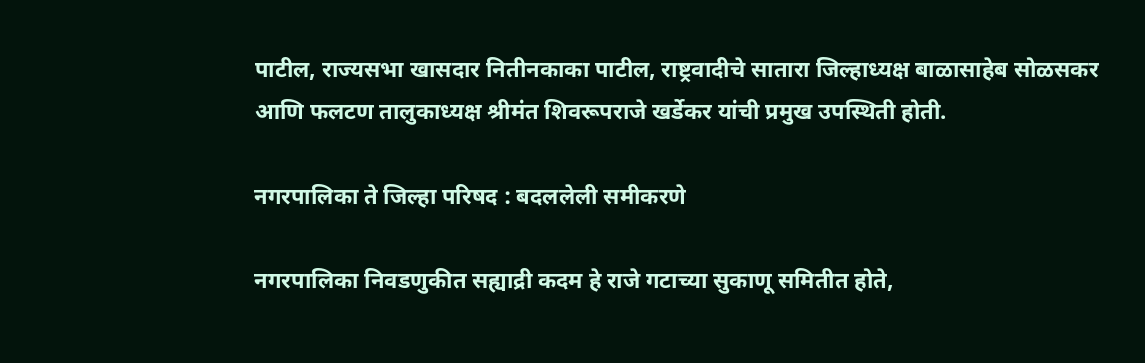पाटील, राज्यसभा खासदार नितीनकाका पाटील, राष्ट्रवादीचे सातारा जिल्हाध्यक्ष बाळासाहेब सोळसकर आणि फलटण तालुकाध्यक्ष श्रीमंत शिवरूपराजे खर्डेकर यांची प्रमुख उपस्थिती होती.

नगरपालिका ते जिल्हा परिषद : बदललेली समीकरणे

नगरपालिका निवडणुकीत सह्याद्री कदम हे राजे गटाच्या सुकाणू समितीत होते,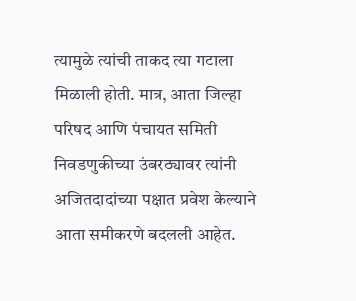त्यामुळे त्यांची ताकद त्या गटाला मिळाली होती. मात्र, आता जिल्हा परिषद आणि पंचायत समिती निवडणुकीच्या उंबरठ्यावर त्यांनी अजितदादांच्या पक्षात प्रवेश केल्याने आता समीकरणे बदलली आहेत.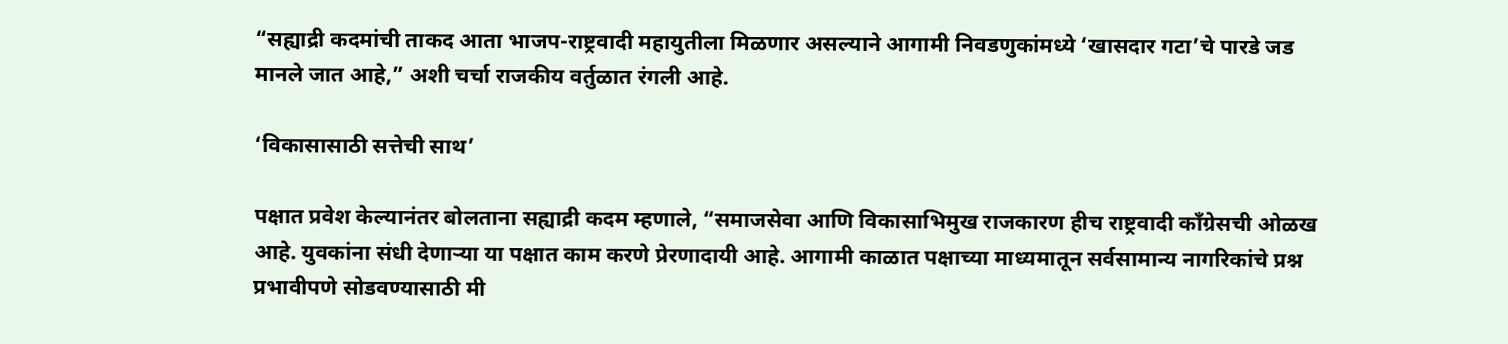“सह्याद्री कदमांची ताकद आता भाजप-राष्ट्रवादी महायुतीला मिळणार असल्याने आगामी निवडणुकांमध्ये ‘खासदार गटा’चे पारडे जड मानले जात आहे,” अशी चर्चा राजकीय वर्तुळात रंगली आहे.

‘विकासासाठी सत्तेची साथ’

पक्षात प्रवेश केल्यानंतर बोलताना सह्याद्री कदम म्हणाले, “समाजसेवा आणि विकासाभिमुख राजकारण हीच राष्ट्रवादी काँग्रेसची ओळख आहे. युवकांना संधी देणाऱ्या या पक्षात काम करणे प्रेरणादायी आहे. आगामी काळात पक्षाच्या माध्यमातून सर्वसामान्य नागरिकांचे प्रश्न प्रभावीपणे सोडवण्यासाठी मी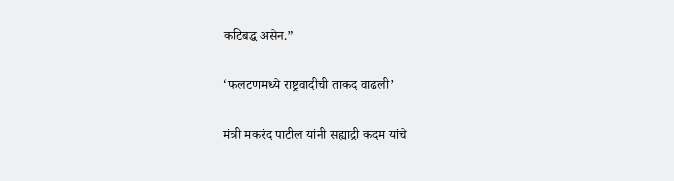कटिबद्ध असेन.”

‘फलटणमध्ये राष्ट्रवादीची ताकद वाढली’

मंत्री मकरंद पाटील यांनी सह्याद्री कदम यांचे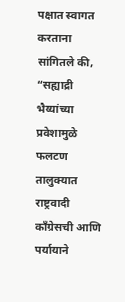पक्षात स्वागत करताना सांगितले की, “सह्याद्री भैय्यांच्या प्रवेशामुळे फलटण तालुक्यात राष्ट्रवादी काँग्रेसची आणि पर्यायाने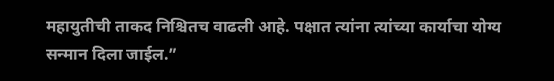महायुतीची ताकद निश्चितच वाढली आहे. पक्षात त्यांना त्यांच्या कार्याचा योग्य सन्मान दिला जाईल.”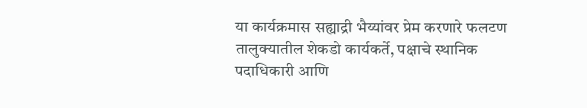या कार्यक्रमास सह्याद्री भैय्यांवर प्रेम करणारे फलटण तालुक्यातील शेकडो कार्यकर्ते, पक्षाचे स्थानिक पदाधिकारी आणि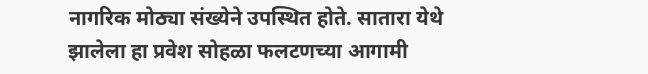नागरिक मोठ्या संख्येने उपस्थित होते. सातारा येथे झालेला हा प्रवेश सोहळा फलटणच्या आगामी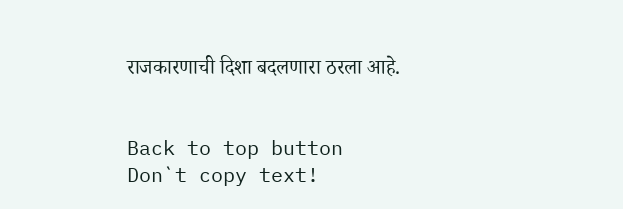राजकारणाची दिशा बदलणारा ठरला आहे.


Back to top button
Don`t copy text!